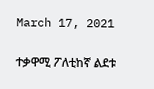March 17, 2021

ተቃዋሚ ፖለቲከኛ ልደቱ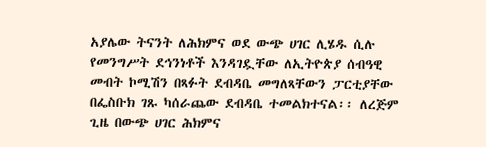አያሌው ትናንት ለሕክምና ወደ ውጭ ሀገር ሊሄዱ ሲሉ የመንግሥት ደኅንነቶች እንዳገዷቸው ለኢትዮጵያ ሰብዓዊ መብት ኮሚሽን በጻፉት ደብዳቤ መግለጻቸውን ፓርቲያቸው በፌስቡክ ገጹ ካሰራጨው ደብዳቤ ተመልክተናል፡፡ ለረጅም ጊዜ በውጭ ሀገር ሕክምና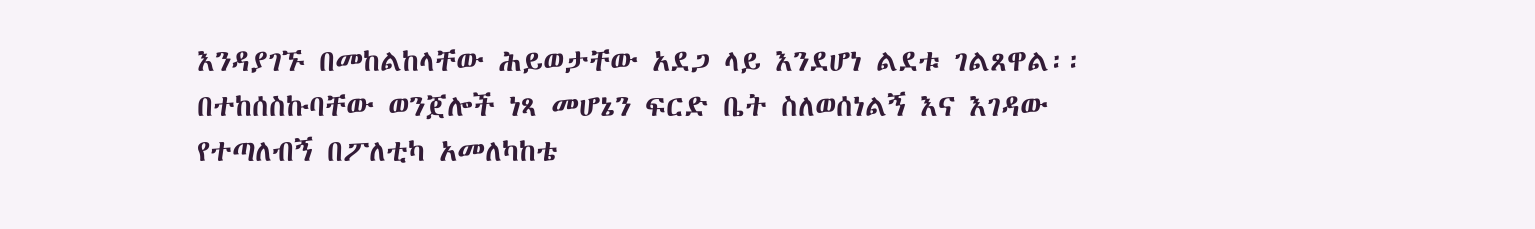እንዳያገኙ በመከልከላቸው ሕይወታቸው አደጋ ላይ እንደሆነ ልደቱ ገልጸዋል፡፡ በተከሰስኩባቸው ወንጀሎች ነጻ መሆኔን ፍርድ ቤት ስለወሰነልኝ እና እገዳው የተጣለብኝ በፖለቲካ አመለካከቴ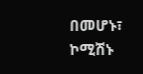በመሆኑ፣ ኮሚሽኑ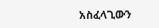አስፈላጊውን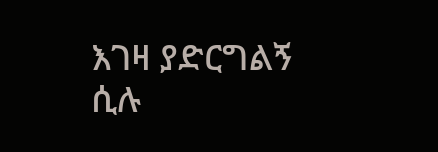እገዛ ያድርግልኝ ሲሉ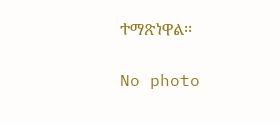ተማጽነዋል፡፡

No photo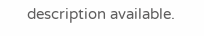description available.